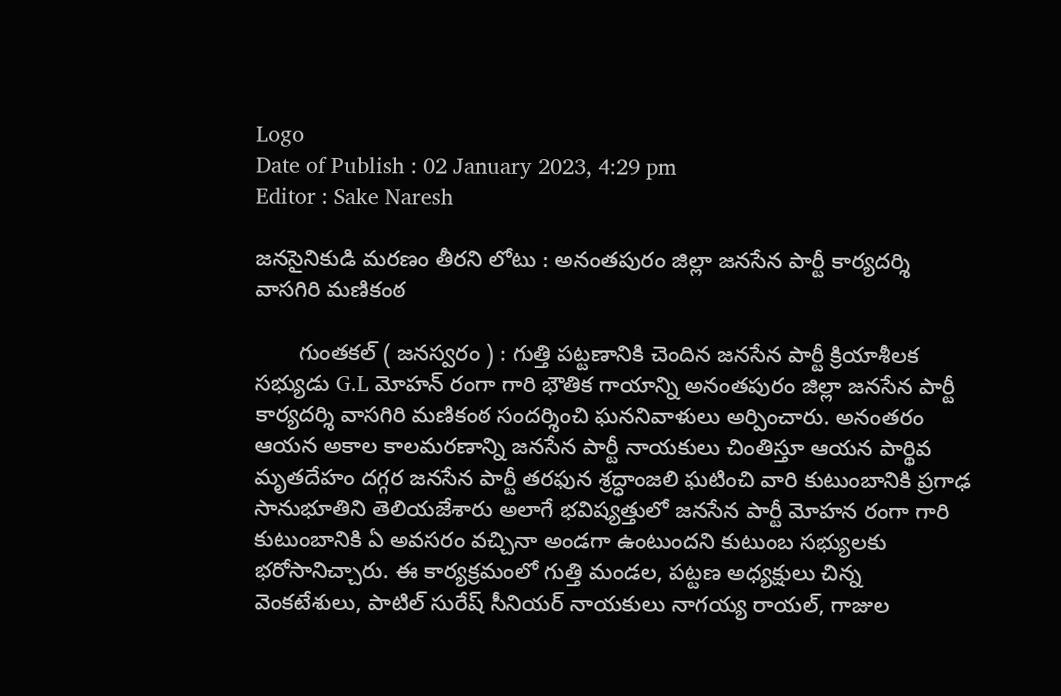Logo
Date of Publish : 02 January 2023, 4:29 pm
Editor : Sake Naresh

జనసైనికుడి మరణం తీరని లోటు : అనంతపురం జిల్లా జనసేన పార్టీ కార్యదర్శి వాసగిరి మణికంఠ

       గుంతకల్ ( జనస్వరం ) : గుత్తి పట్టణానికి చెందిన జనసేన పార్టీ క్రియాశీలక సభ్యుడు G.L మోహన్ రంగా గారి భౌతిక గాయాన్ని అనంతపురం జిల్లా జనసేన పార్టీ కార్యదర్శి వాసగిరి మణికంఠ సందర్శించి ఘననివాళులు అర్పించారు. అనంతరం ఆయన అకాల కాలమరణాన్ని జనసేన పార్టీ నాయకులు చింతిస్తూ ఆయన పార్థివ మృతదేహం దగ్గర జనసేన పార్టీ తరఫున శ్రద్ధాంజలి ఘటించి వారి కుటుంబానికి ప్రగాఢ సానుభూతిని తెలియజేశారు అలాగే భవిష్యత్తులో జనసేన పార్టీ మోహన రంగా గారి కుటుంబానికి ఏ అవసరం వచ్చినా అండగా ఉంటుందని కుటుంబ సభ్యులకు భరోసానిచ్చారు. ఈ కార్యక్రమంలో గుత్తి మండల, పట్టణ అధ్యక్షులు చిన్న వెంకటేశులు, పాటిల్ సురేష్ సీనియర్ నాయకులు నాగయ్య రాయల్, గాజుల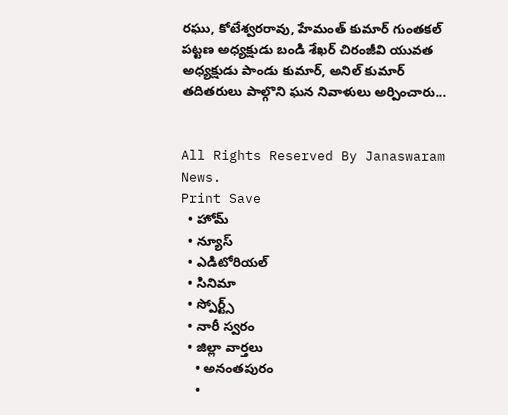రఘు, కోటేశ్వరరావు, హేమంత్ కుమార్ గుంతకల్ పట్టణ అధ్యక్షుడు బండి శేఖర్ చిరంజీవి యువత అధ్యక్షుడు పాండు కుమార్, అనిల్ కుమార్ తదితరులు పాల్గొని ఘన నివాళులు అర్పించారు...


All Rights Reserved By Janaswaram News.
Print Save
  • హోమ్
  • న్యూస్
  • ఎడిటోరియల్
  • సినిమా
  • స్పోర్ట్స్
  • నారీ స్వరం
  • జిల్లా వార్తలు
    • అనంతపురం
    •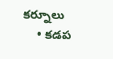కర్నూలు
    • కడప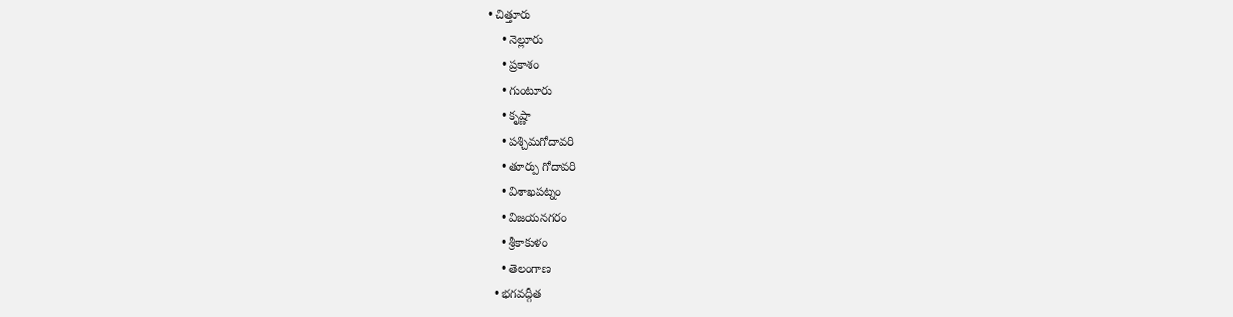• చిత్తూరు
    • నెల్లూరు
    • ప్రకాశం
    • గుంటూరు
    • కృష్ణా
    • పశ్చిమగోదావరి
    • తూర్పు గోదావరి
    • విశాఖపట్నం
    • విజయనగరం
    • శ్రీకాకుళం
    • తెలంగాణ
  • భగవద్గీత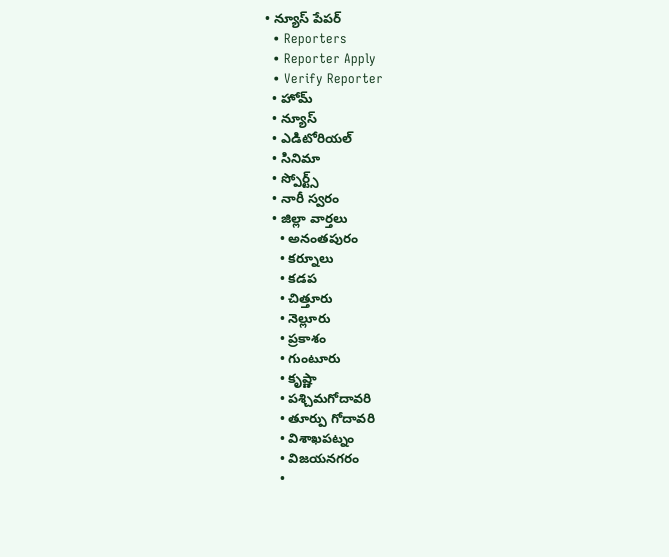• న్యూస్ పేపర్
  • Reporters
  • Reporter Apply
  • Verify Reporter
  • హోమ్
  • న్యూస్
  • ఎడిటోరియల్
  • సినిమా
  • స్పోర్ట్స్
  • నారీ స్వరం
  • జిల్లా వార్తలు
    • అనంతపురం
    • కర్నూలు
    • కడప
    • చిత్తూరు
    • నెల్లూరు
    • ప్రకాశం
    • గుంటూరు
    • కృష్ణా
    • పశ్చిమగోదావరి
    • తూర్పు గోదావరి
    • విశాఖపట్నం
    • విజయనగరం
    •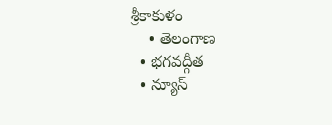శ్రీకాకుళం
    • తెలంగాణ
  • భగవద్గీత
  • న్యూస్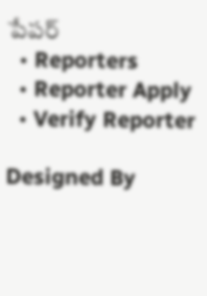పేపర్
  • Reporters
  • Reporter Apply
  • Verify Reporter

Designed By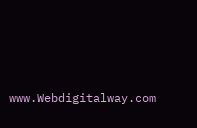www.Webdigitalway.com